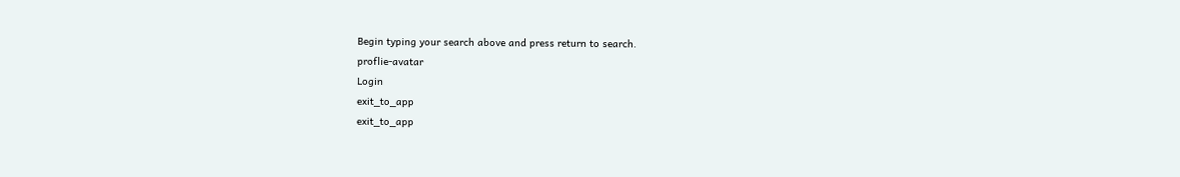Begin typing your search above and press return to search.
proflie-avatar
Login
exit_to_app
exit_to_app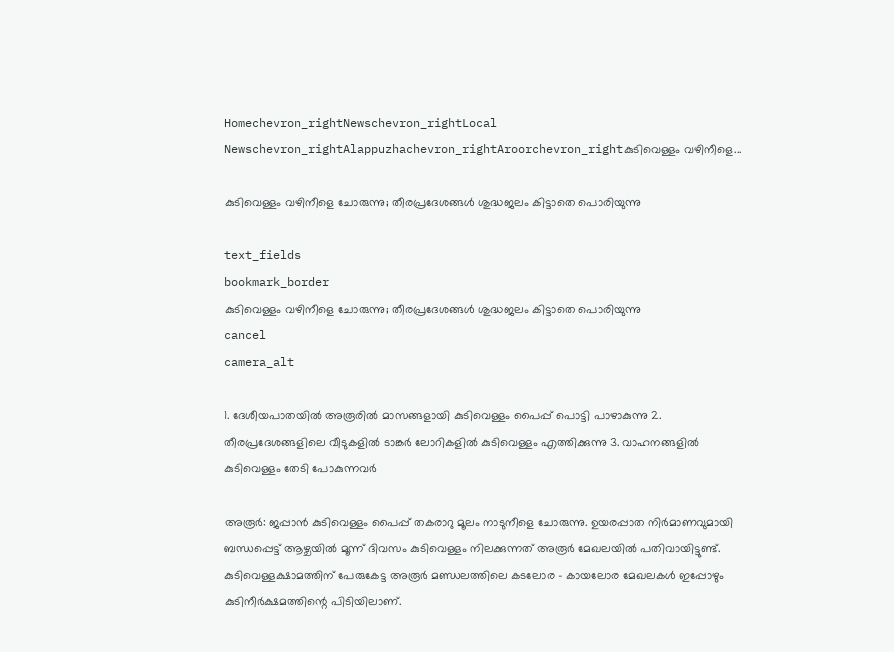Homechevron_rightNewschevron_rightLocal Newschevron_rightAlappuzhachevron_rightAroorchevron_rightകുടിവെള്ളം വഴിനീളെ...

കുടിവെള്ളം വഴിനീളെ ചോരുന്നു; തീരപ്രദേശങ്ങൾ ശുദ്ധജലം കിട്ടാതെ പൊരിയുന്നു

text_fields
bookmark_border
കുടിവെള്ളം വഴിനീളെ ചോരുന്നു; തീരപ്രദേശങ്ങൾ ശുദ്ധജലം കിട്ടാതെ പൊരിയുന്നു
cancel
camera_alt

1. ദേശീയപാതയിൽ അരൂരിൽ മാസങ്ങളായി കുടിവെള്ളം പൈപ്പ് പൊട്ടി പാഴാകുന്നു 2. തീരപ്രദേശങ്ങളിലെ വീടുകളിൽ ടാങ്കർ ലോറികളിൽ കുടിവെള്ളം എത്തിക്കുന്നു 3. വാഹനങ്ങളിൽ കുടിവെള്ളം തേടി പോകുന്നവർ

അരൂർ: ജപ്പാൻ കുടിവെള്ളം പൈപ്പ് തകരാറു മൂലം നാടുനീളെ ചോരുന്നു. ഉയരപ്പാത നിർമാണവുമായി ബന്ധപ്പെട്ട് ആഴ്ചയിൽ മൂന്ന് ദിവസം കുടിവെള്ളം നിലക്കുന്നത് അരൂർ മേഖലയിൽ പതിവായിട്ടുണ്ട്. കുടിവെള്ളക്ഷാമത്തിന് പേരുകേട്ട അരൂർ മണ്ഡലത്തിലെ കടലോര - കായലോര മേഖലകൾ ഇപ്പോഴും കുടിനീർക്ഷമത്തിന്റെ പിടിയിലാണ്.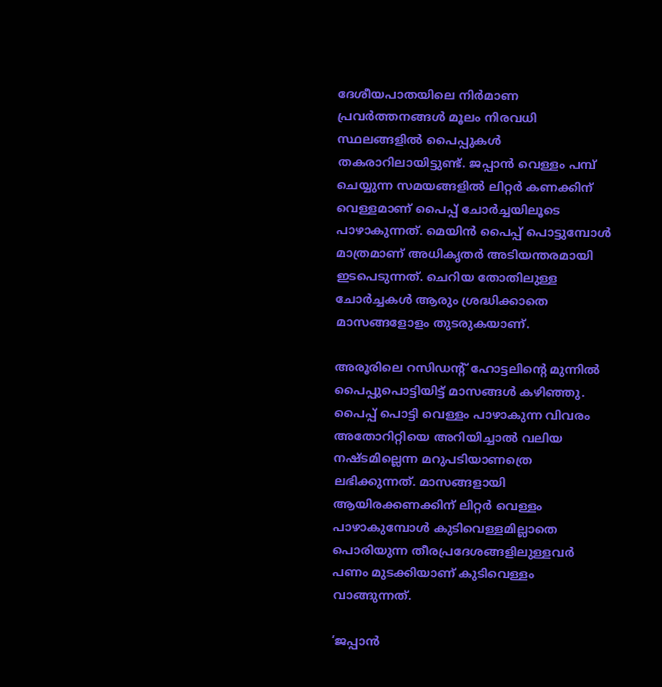ദേശീയപാതയിലെ നിർമാണ പ്രവർത്തനങ്ങൾ മൂലം നിരവധി സ്ഥലങ്ങളിൽ പൈപ്പുകൾ തകരാറിലായിട്ടുണ്ട്. ജപ്പാൻ വെള്ളം പമ്പ് ചെയ്യുന്ന സമയങ്ങളിൽ ലിറ്റർ കണക്കിന് വെള്ളമാണ് പൈപ്പ് ചോർച്ചയിലൂടെ പാഴാകുന്നത്. മെയിൻ പൈപ്പ് പൊട്ടുമ്പോൾ മാത്രമാണ് അധികൃതർ അടിയന്തരമായി ഇടപെടുന്നത്. ചെറിയ തോതിലുള്ള ചോർച്ചകൾ ആരും ശ്രദ്ധിക്കാതെ മാസങ്ങളോളം തുടരുകയാണ്.

അരൂരിലെ റസിഡന്‍റ് ഹോട്ടലിന്റെ മുന്നിൽ പൈപ്പുപൊട്ടിയിട്ട് മാസങ്ങൾ കഴിഞ്ഞു. പൈപ്പ് പൊട്ടി വെള്ളം പാഴാകുന്ന വിവരം അതോറിറ്റിയെ അറിയിച്ചാൽ വലിയ നഷ്ടമില്ലെന്ന മറുപടിയാണത്രെ ലഭിക്കുന്നത്. മാസങ്ങളായി ആയിരക്കണക്കിന് ലിറ്റർ വെള്ളം പാഴാകുമ്പോൾ കുടിവെള്ളമില്ലാതെ പൊരിയുന്ന തീരപ്രദേശങ്ങളിലുള്ളവർ പണം മുടക്കിയാണ് കുടിവെള്ളം വാങ്ങുന്നത്.

‘ജപ്പാൻ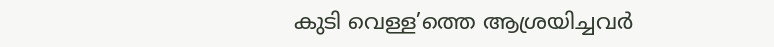കുടി വെള്ള’ത്തെ ആശ്രയിച്ചവർ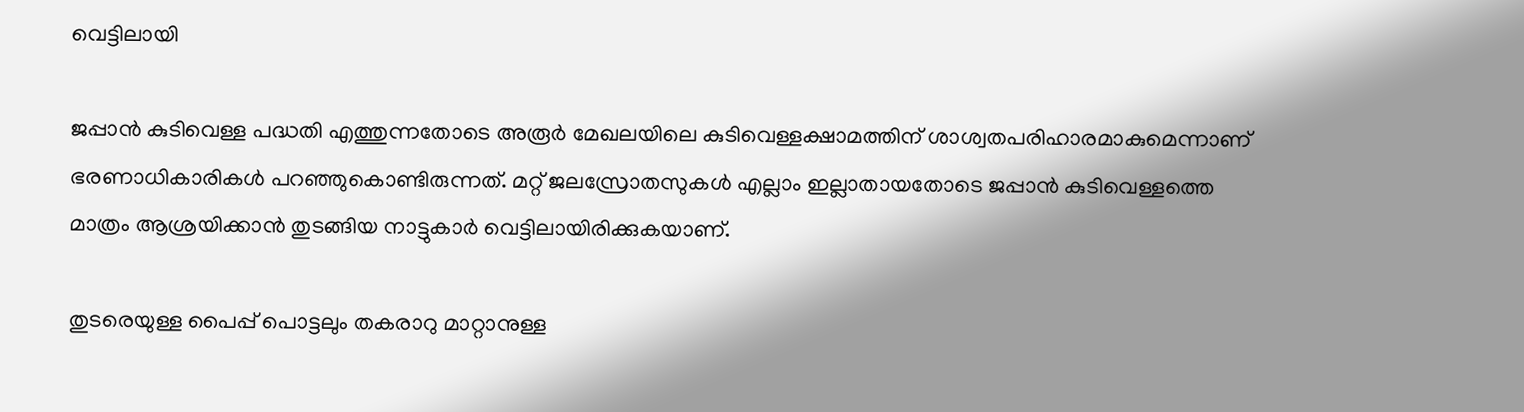വെട്ടിലായി

ജപ്പാൻ കുടിവെള്ള പദ്ധതി എത്തുന്നതോടെ അരൂർ മേഖലയിലെ കുടിവെള്ളക്ഷാമത്തിന് ശാശ്വതപരിഹാരമാകുമെന്നാണ് ഭരണാധികാരികൾ പറഞ്ഞുകൊണ്ടിരുന്നത്. മറ്റ് ജലസ്രോതസുകൾ എല്ലാം ഇല്ലാതായതോടെ ജപ്പാൻ കുടിവെള്ളത്തെ മാത്രം ആശ്രയിക്കാൻ തുടങ്ങിയ നാട്ടുകാർ വെട്ടിലായിരിക്കുകയാണ്.

തുടരെയുള്ള പൈപ്പ് പൊട്ടലും തകരാറു മാറ്റാനുള്ള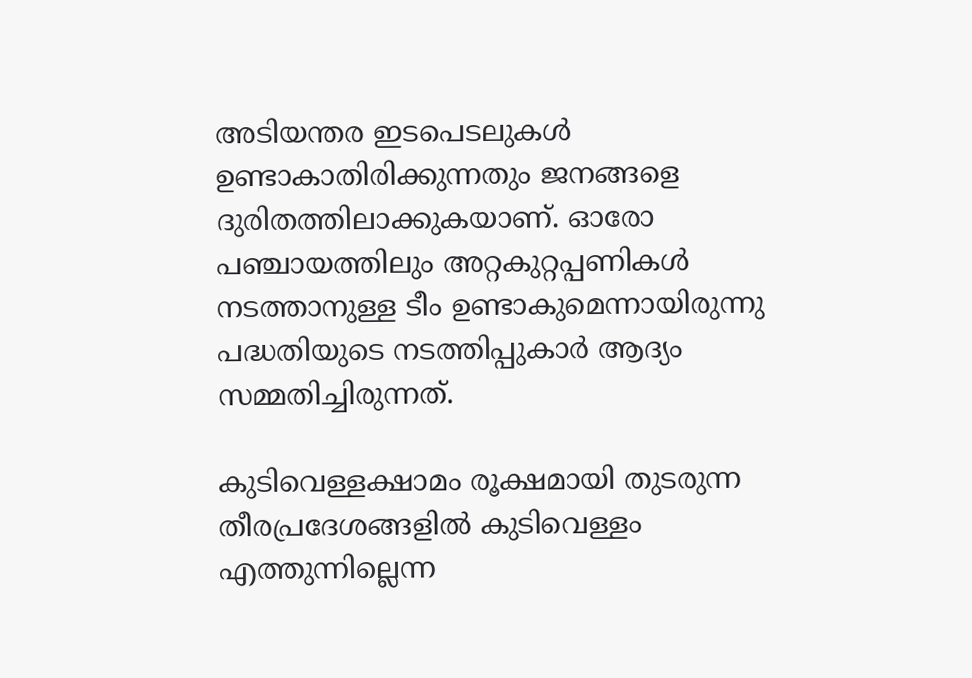അടിയന്തര ഇടപെടലുകൾ ഉണ്ടാകാതിരിക്കുന്നതും ജനങ്ങളെ ദുരിതത്തിലാക്കുകയാണ്. ഓരോ പഞ്ചായത്തിലും അറ്റകുറ്റപ്പണികൾ നടത്താനുള്ള ടീം ഉണ്ടാകുമെന്നായിരുന്നു പദ്ധതിയുടെ നടത്തിപ്പുകാർ ആദ്യം സമ്മതിച്ചിരുന്നത്.

കുടിവെള്ളക്ഷാമം രൂക്ഷമായി തുടരുന്ന തീരപ്രദേശങ്ങളിൽ കുടിവെള്ളം എത്തുന്നില്ലെന്ന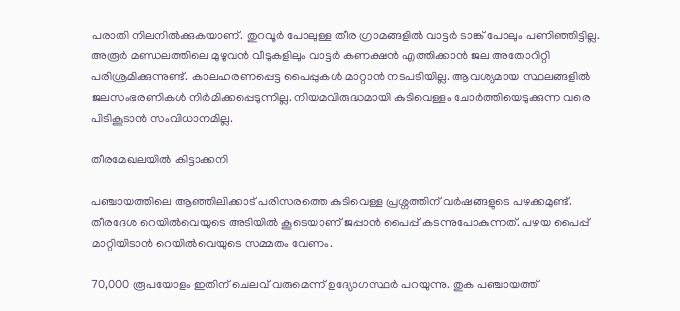പരാതി നിലനിൽക്കുകയാണ്. തുറവൂർ പോലുള്ള തീര ഗ്രാമങ്ങളിൽ വാട്ടർ ടാങ്ക് പോലും പണിഞ്ഞിട്ടില്ല. അരൂർ മണ്ഡലത്തിലെ മുഴുവൻ വീടുകളിലും വാട്ടർ കണക്ഷൻ എത്തിക്കാൻ ജല അതോറിറ്റി പരിശ്രമിക്കുന്നുണ്ട്. കാലഹരണപ്പെട്ട പൈപ്പുകൾ മാറ്റാൻ നടപടിയില്ല. ആവശ്യമായ സ്ഥലങ്ങളിൽ ജലസംഭരണികൾ നിർമിക്കപ്പെടുന്നില്ല. നിയമവിരുദ്ധമായി കുടിവെള്ളം ചോർത്തിയെടുക്കുന്ന വരെ പിടികൂടാൻ സംവിധാനമില്ല.

തീരമേഖലയിൽ കിട്ടാക്കനി

പഞ്ചായത്തിലെ ആഞ്ഞിലിക്കാട് പരിസരത്തെ കുടിവെള്ള പ്രശ്നത്തിന് വർഷങ്ങളുടെ പഴക്കമുണ്ട്. തീരദേശ റെയിൽവെയുടെ അടിയിൽ കൂടെയാണ് ജപ്പാൻ പൈപ്പ് കടന്നുപോകുന്നത്. പഴയ പൈപ്പ് മാറ്റിയിടാൻ റെയിൽവെയുടെ സമ്മതം വേണം.

70,000 രൂപയോളം ഇതിന് ചെലവ് വരുമെന്ന് ഉദ്യോഗസ്ഥർ പറയുന്നു. തുക പഞ്ചായത്ത്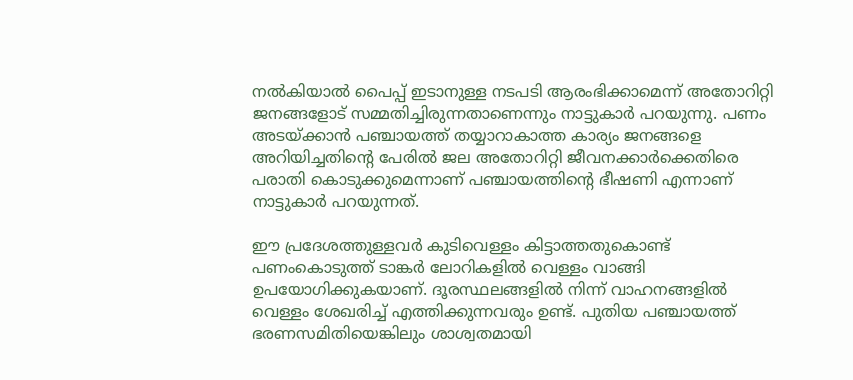നൽകിയാൽ പൈപ്പ് ഇടാനുള്ള നടപടി ആരംഭിക്കാമെന്ന് അതോറിറ്റി ജനങ്ങളോട് സമ്മതിച്ചിരുന്നതാണെന്നും നാട്ടുകാർ പറയുന്നു. പണം അടയ്ക്കാൻ പഞ്ചായത്ത് തയ്യാറാകാത്ത കാര്യം ജനങ്ങളെ അറിയിച്ചതിന്‍റെ പേരിൽ ജല അതോറിറ്റി ജീവനക്കാർക്കെതിരെ പരാതി കൊടുക്കുമെന്നാണ് പഞ്ചായത്തിന്‍റെ ഭീഷണി എന്നാണ് നാട്ടുകാർ പറയുന്നത്.

ഈ പ്രദേശത്തുള്ളവർ കുടിവെള്ളം കിട്ടാത്തതുകൊണ്ട് പണംകൊടുത്ത് ടാങ്കർ ലോറികളിൽ വെള്ളം വാങ്ങി ഉപയോഗിക്കുകയാണ്. ദൂരസ്ഥലങ്ങളിൽ നിന്ന് വാഹനങ്ങളിൽ വെള്ളം ശേഖരിച്ച് എത്തിക്കുന്നവരും ഉണ്ട്. പുതിയ പഞ്ചായത്ത് ഭരണസമിതിയെങ്കിലും ശാശ്വതമായി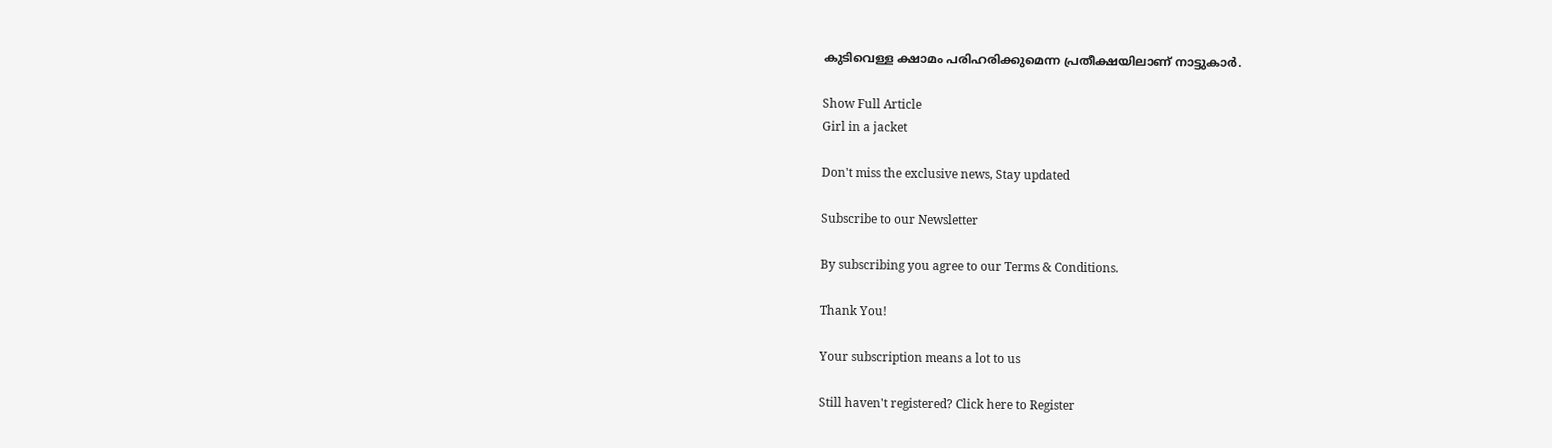കുടിവെള്ള ക്ഷാമം പരിഹരിക്കുമെന്ന പ്രതീക്ഷയിലാണ് നാട്ടുകാർ.

Show Full Article
Girl in a jacket

Don't miss the exclusive news, Stay updated

Subscribe to our Newsletter

By subscribing you agree to our Terms & Conditions.

Thank You!

Your subscription means a lot to us

Still haven't registered? Click here to Register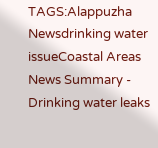TAGS:Alappuzha Newsdrinking water issueCoastal Areas
News Summary - Drinking water leaks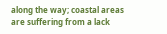along the way; coastal areas are suffering from a lack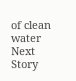of clean water
Next Story